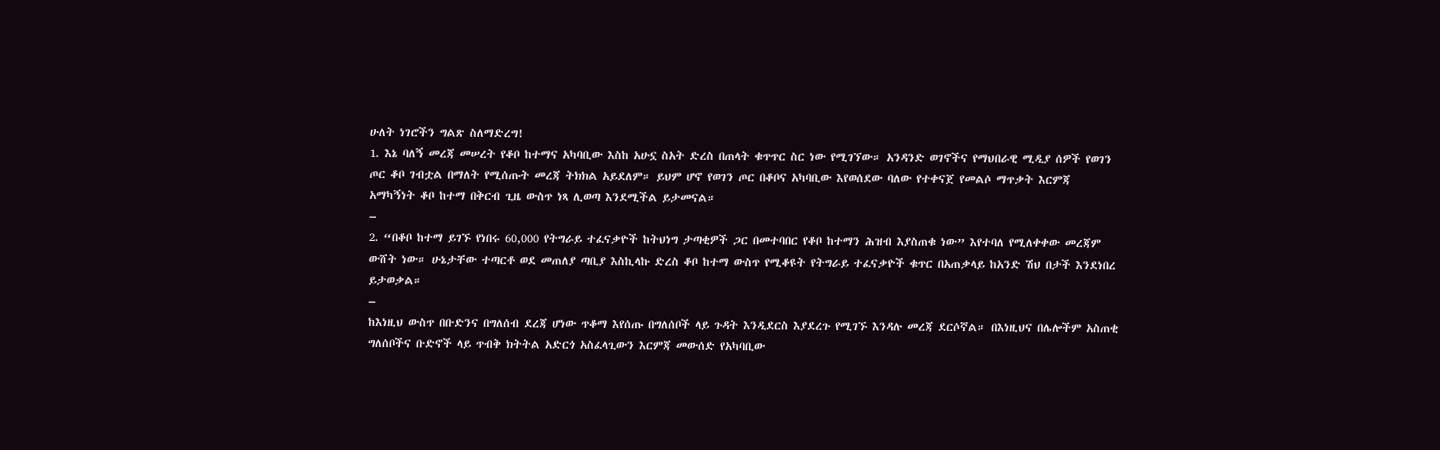ሁለት ነገሮችን ግልጽ ስለማድረግ!
1. እኔ ባለኝ መረጃ መሠረት የቆቦ ከተማና አካባቢው እስከ አሁኗ ስአት ድረስ በጠላት ቁጥጥር ስር ነው የሚገኘው። አንዳንድ ወገኖችና የማህበራዊ ሚዲያ ሰዎች የወገን ጦር ቆቦ ገብቷል በማለት የሚሰጡት መረጃ ትክክል አይደለም። ይህም ሆኖ የወገን ጦር በቆቦና አካባቢው እየወሰደው ባለው የተቀናጀ የመልሶ ማጥቃት እርምጃ አማካኝነት ቆቦ ከተማ በቅርብ ጊዜ ውስጥ ነጻ ሊወጣ እንደሚችል ይታመናል።
–
2. “በቆቦ ከተማ ይገኙ የነበሩ 60,000 የትግራይ ተፈናቃዮች ከትህነግ ታጣቂዎች ጋር በመተባበር የቆቦ ከተማን ሕዝብ እያስጠቁ ነው” እየተባለ የሚለቀቀው መረጃም ውሸት ነው። ሁኔታቸው ተጣርቶ ወደ መጠለያ ጣቢያ እስኪላኩ ድረስ ቆቦ ከተማ ውስጥ የሚቆዩት የትግራይ ተፈናቃዮች ቁጥር በአጠቃላይ ከአንድ ሽህ በታች እንደነበረ ይታወቃል።
–
ከእነዚህ ውስጥ በቡድንና በግለሰብ ደረጃ ሆነው ጥቆማ እየሰጡ በግለሰቦች ላይ ጉዳት እንዲደርስ እያደረጉ የሚገኙ እንዳሉ መረጃ ደርሶኛል። በእነዚህና በሌሎችም አስጠቂ ግለሰቦችና ቡድኖች ላይ ጥብቅ ክትትል አድርጎ አስፈላጊውን እርምጃ መውሰድ የአካባቢው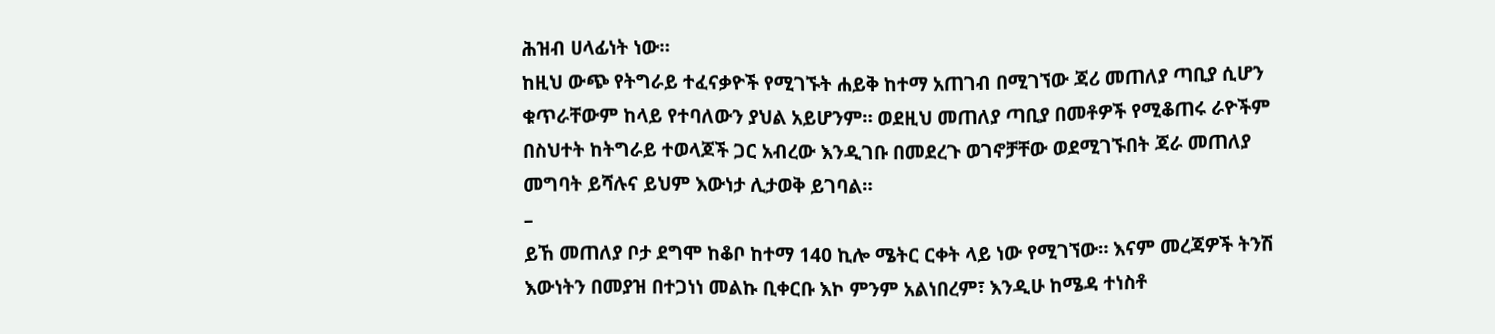ሕዝብ ሀላፊነት ነው።
ከዚህ ውጭ የትግራይ ተፈናቃዮች የሚገኙት ሐይቅ ከተማ አጠገብ በሚገኘው ጃሪ መጠለያ ጣቢያ ሲሆን ቁጥራቸውም ከላይ የተባለውን ያህል አይሆንም። ወደዚህ መጠለያ ጣቢያ በመቶዎች የሚቆጠሩ ራዮችም በስህተት ከትግራይ ተወላጆች ጋር አብረው እንዲገቡ በመደረጉ ወገኖቻቸው ወደሚገኙበት ጃራ መጠለያ መግባት ይሻሉና ይህም እውነታ ሊታወቅ ይገባል።
–
ይኸ መጠለያ ቦታ ደግሞ ከቆቦ ከተማ 140 ኪሎ ሜትር ርቀት ላይ ነው የሚገኘው። እናም መረጃዎች ትንሽ እውነትን በመያዝ በተጋነነ መልኩ ቢቀርቡ እኮ ምንም አልነበረም፣ እንዲሁ ከሜዳ ተነስቶ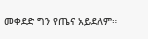መቀደድ ግን የጤና አይደለም።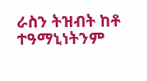ራስን ትዝብት ከቶ ተዓማኒነትንም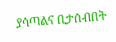ያሳጣልና ቢታሰብበት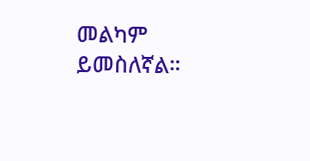መልካም ይመስለኛል።